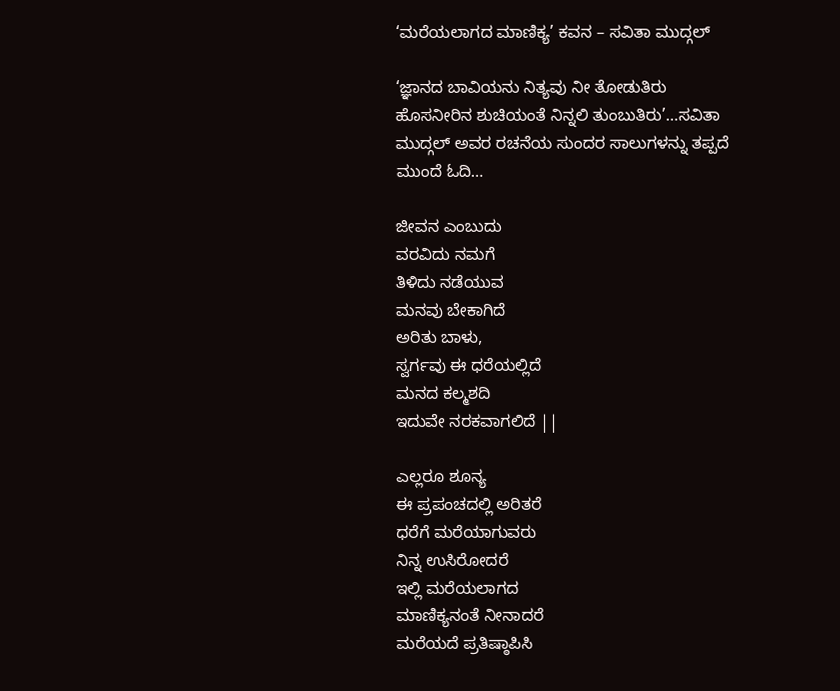‘ಮರೆಯಲಾಗದ ಮಾಣಿಕ್ಯ’ ಕವನ – ಸವಿತಾ ಮುದ್ಗಲ್

‘ಜ್ಞಾನದ ಬಾವಿಯನು ನಿತ್ಯವು ನೀ ತೋಡುತಿರು ಹೊಸನೀರಿನ ಶುಚಿಯಂತೆ ನಿನ್ನಲಿ ತುಂಬುತಿರು’…ಸವಿತಾ ಮುದ್ಗಲ್ ಅವರ ರಚನೆಯ ಸುಂದರ ಸಾಲುಗಳನ್ನು ತಪ್ಪದೆ ಮುಂದೆ ಓದಿ…

ಜೀವನ ಎಂಬುದು
ವರವಿದು ನಮಗೆ
ತಿಳಿದು ನಡೆಯುವ
ಮನವು ಬೇಕಾಗಿದೆ
ಅರಿತು ಬಾಳು,
ಸ್ವರ್ಗವು ಈ ಧರೆಯಲ್ಲಿದೆ
ಮನದ ಕಲ್ಮಶದಿ
ಇದುವೇ ನರಕವಾಗಲಿದೆ ||

ಎಲ್ಲರೂ ಶೂನ್ಯ
ಈ ಪ್ರಪಂಚದಲ್ಲಿ ಅರಿತರೆ
ಧರೆಗೆ ಮರೆಯಾಗುವರು
ನಿನ್ನ ಉಸಿರೋದರೆ
ಇಲ್ಲಿ ಮರೆಯಲಾಗದ
ಮಾಣಿಕ್ಯನಂತೆ ನೀನಾದರೆ
ಮರೆಯದೆ ಪ್ರತಿಷ್ಠಾಪಿಸಿ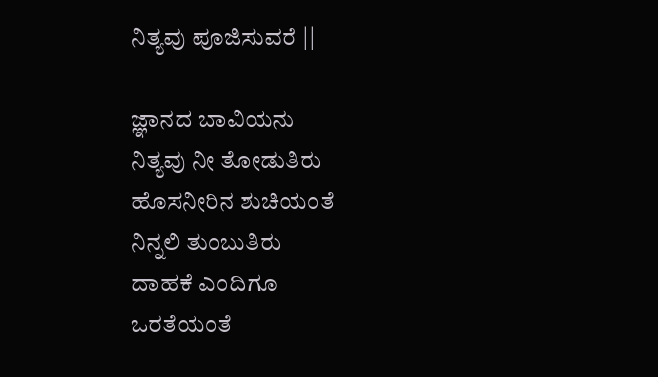ನಿತ್ಯವು ಪೂಜಿಸುವರೆ ||

ಜ್ಞಾನದ ಬಾವಿಯನು
ನಿತ್ಯವು ನೀ ತೋಡುತಿರು
ಹೊಸನೀರಿನ ಶುಚಿಯಂತೆ
ನಿನ್ನಲಿ ತುಂಬುತಿರು
ದಾಹಕೆ ಎಂದಿಗೂ
ಒರತೆಯಂತೆ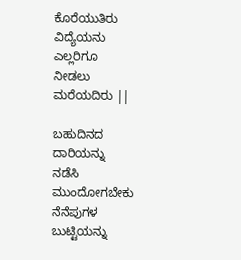ಕೊರೆಯುತಿರು
ವಿದ್ಯೆಯನು ಎಲ್ಲರಿಗೂ
ನೀಡಲು ಮರೆಯದಿರು ||

ಬಹುದಿನದ ದಾರಿಯನ್ನು
ನಡೆಸಿ ಮುಂದೋಗಬೇಕು
ನೆನೆಪುಗಳ ಬುಟ್ಟಿಯನ್ನು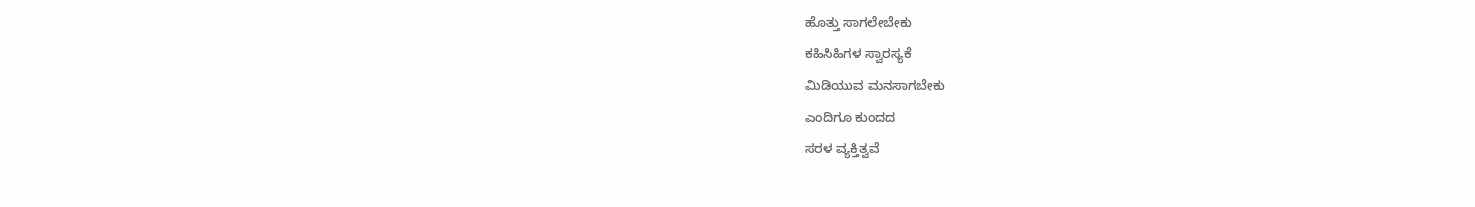ಹೊತ್ತು ಸಾಗಲೇಬೇಕು
ಕಹಿಸಿಹಿಗಳ ಸ್ವಾರಸ್ಯಕೆ
ಮಿಡಿಯುವ ಮನಸಾಗಬೇಕು
ಎಂದಿಗೂ ಕುಂದದ
ಸರಳ ವ್ಯಕ್ತಿತ್ವವೆ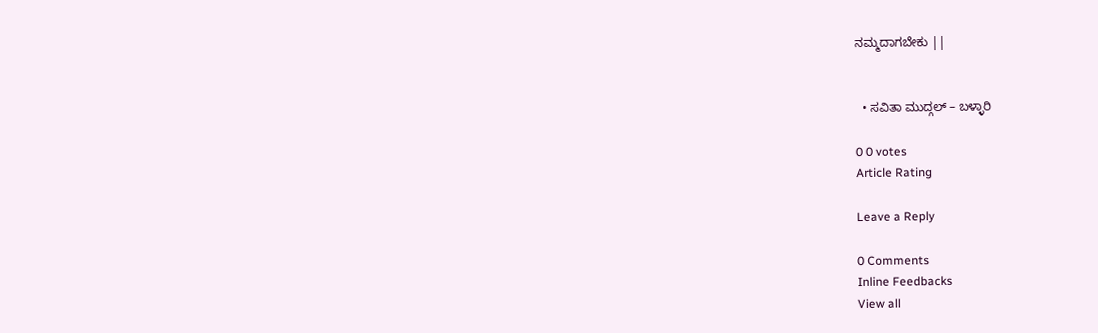ನಮ್ಮದಾಗಬೇಕು ||


  • ಸವಿತಾ ಮುದ್ಗಲ್ – ಬಳ್ಳಾರಿ

0 0 votes
Article Rating

Leave a Reply

0 Comments
Inline Feedbacks
View all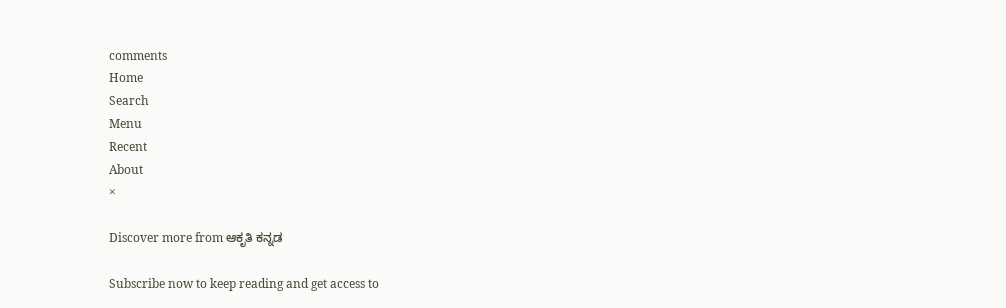comments
Home
Search
Menu
Recent
About
×

Discover more from ಆಕೃತಿ ಕನ್ನಡ

Subscribe now to keep reading and get access to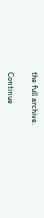the full archive.

Continue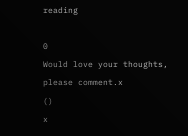reading

0
Would love your thoughts, please comment.x
()
x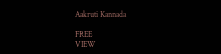Aakruti Kannada

FREE
VIEW